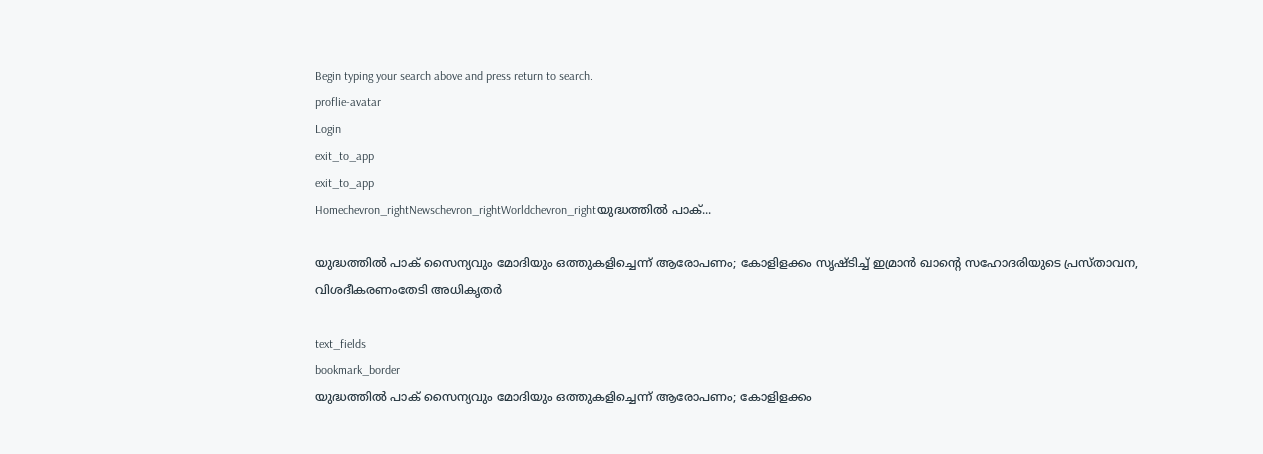Begin typing your search above and press return to search.
proflie-avatar
Login
exit_to_app
exit_to_app
Homechevron_rightNewschevron_rightWorldchevron_rightയുദ്ധത്തിൽ പാക്...

യുദ്ധത്തിൽ പാക് സൈന്യവും മോദിയും ഒത്തുകളിച്ചെന്ന് ആരോപണം; കോളിളക്കം സൃഷ്ടിച്ച് ഇമ്രാൻ ഖാന്റെ സഹോദരിയുടെ പ്രസ്താവന, വിശദീകരണംതേടി അധികൃതർ

text_fields
bookmark_border
യുദ്ധത്തിൽ പാക് സൈന്യവും മോദിയും ഒത്തുകളിച്ചെന്ന് ആരോപണം; കോളിളക്കം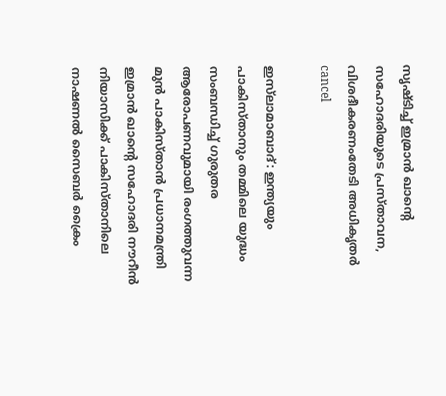സൃഷ്ടിച്ച് ഇമ്രാൻ ഖാന്റെ സഹോദരിയുടെ പ്രസ്താവന, വിശദീകരണംതേടി അധികൃതർ
cancel

ഇസ്‍ലാമാബാദ്: ഇന്ത്യയും പാകിസ്താനും തമ്മിലെ യുദ്ധം സംബന്ധിച്ച് ഗുരുതര ആരോപണവുമായി രംഗത്തുവന്ന മുൻ പാകിസ്താൻ പ്രധാനമന്ത്രി ഇമ്രാൻ ഖാന്റെ സഹോദരി നൗറീൻ നിയാസിക്ക് പാകിസ്താനിലെ നാഷണൽ സൈബർ ക്രൈം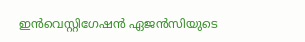ഇൻവെസ്റ്റിഗേഷൻ ഏജൻസിയുടെ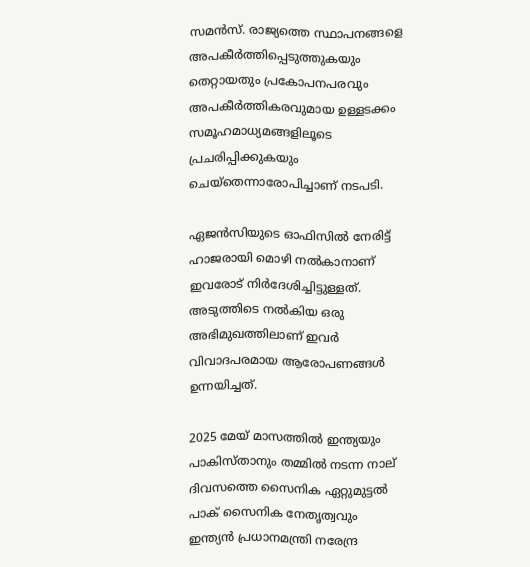സമൻസ്. രാജ്യത്തെ സ്ഥാപനങ്ങളെ അപകീർത്തിപ്പെടുത്തുകയും തെറ്റായതും പ്രകോപനപരവും അപകീർത്തികരവുമായ ഉള്ളടക്കം സമൂഹമാധ്യമങ്ങളിലൂടെ പ്രചരിപ്പിക്കുകയും ചെയ്തെന്നാരോപിച്ചാണ് നടപടി.

ഏജൻസിയുടെ ഓഫിസിൽ നേരിട്ട് ഹാജരായി മൊഴി നൽകാനാണ് ഇവരോട് നിർദേശിച്ചിട്ടുള്ളത്. അടുത്തിടെ നൽകിയ ഒരു അഭിമുഖത്തിലാണ് ഇവർ വിവാദപരമായ ആരോപണങ്ങൾ ഉന്നയിച്ചത്.

2025 മേയ് മാസത്തിൽ ഇന്ത്യയും പാകിസ്താനും തമ്മിൽ നടന്ന നാല് ദിവസത്തെ സൈനിക ഏറ്റുമുട്ടൽ പാക് സൈനിക നേതൃത്വവും ഇന്ത്യൻ പ്രധാനമന്ത്രി നരേന്ദ്ര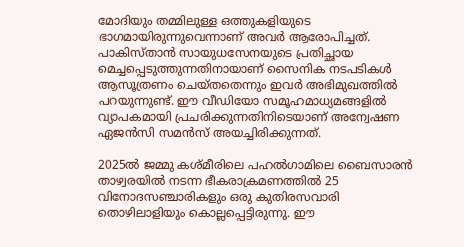മോദിയും തമ്മിലുള്ള ഒത്തുകളിയുടെ ഭാഗമായിരുന്നുവെന്നാണ് അവർ ആരോപിച്ചത്. പാകിസ്താൻ സായുധസേനയുടെ പ്രതിച്ഛായ മെച്ചപ്പെടുത്തുന്നതിനായാണ് സൈനിക നടപടികൾ ആസൂത്രണം ചെയ്തതെന്നും ഇവർ അഭിമുഖത്തിൽ പറയുന്നുണ്ട്. ഈ വീഡിയോ സമൂഹമാധ്യമങ്ങളിൽ വ്യാപകമായി പ്രചരിക്കുന്നതിനിടെയാണ് അന്വേഷണ ഏജൻസി സമൻസ് അയച്ചിരിക്കുന്നത്.

2025ൽ ജമ്മു കശ്മീരിലെ പഹൽഗാമിലെ ബൈസാരൻ താഴ്വരയിൽ നടന്ന ഭീകരാക്രമണത്തിൽ 25 വിനോദസഞ്ചാരികളും ഒരു കുതിരസവാരി തൊഴിലാളിയും കൊല്ലപ്പെട്ടിരുന്നു. ഈ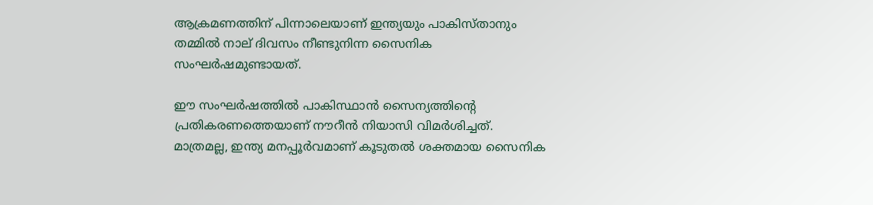ആക്രമണത്തിന് പിന്നാലെയാണ് ഇന്ത്യയും പാകിസ്താനും തമ്മിൽ നാല് ദിവസം നീണ്ടുനിന്ന സൈനിക സംഘർഷമുണ്ടായത്.

ഈ സംഘർഷത്തിൽ പാകിസ്ഥാൻ സൈന്യത്തിന്റെ പ്രതികരണത്തെയാണ് നൗറീൻ നിയാസി വിമർശിച്ചത്. മാത്രമല്ല, ഇന്ത്യ മനപ്പൂർവമാണ് കൂടുതൽ ശക്തമായ സൈനിക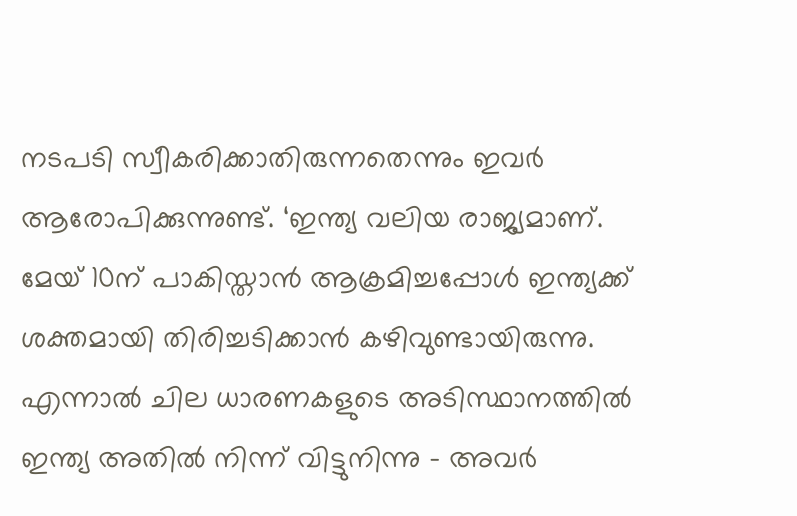നടപടി സ്വീകരിക്കാതിരുന്നതെന്നും ഇവർ ആരോപിക്കുന്നുണ്ട്. ‘ഇന്ത്യ വലിയ രാജ്യമാണ്. മേയ് 10ന് പാകിസ്താൻ ആക്രമിച്ചപ്പോൾ ഇന്ത്യക്ക് ശക്തമായി തിരിച്ചടിക്കാൻ കഴിവുണ്ടായിരുന്നു. എന്നാൽ ചില ധാരണകളുടെ അടിസ്ഥാനത്തിൽ ഇന്ത്യ അതിൽ നിന്ന് വിട്ടുനിന്നു - അവർ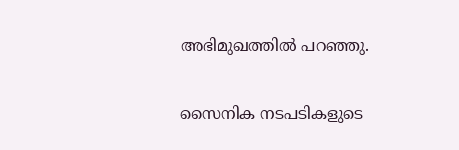അഭിമുഖത്തിൽ പറഞ്ഞു.

സൈനിക നടപടികളുടെ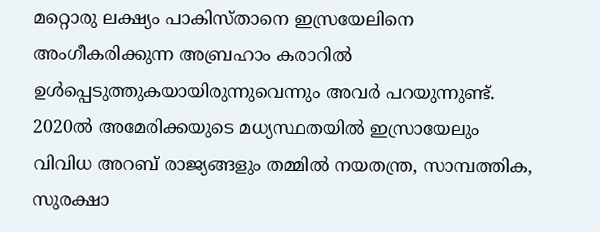മറ്റൊരു ലക്ഷ്യം പാകിസ്താനെ ഇസ്രയേലിനെ അംഗീകരിക്കുന്ന അബ്രഹാം കരാറിൽ ഉൾപ്പെടുത്തുകയായിരുന്നുവെന്നും അവർ പറയുന്നുണ്ട്. 2020ൽ അമേരിക്കയുടെ മധ്യസ്ഥതയിൽ ഇസ്രായേലും വിവിധ അറബ് രാജ്യങ്ങളും തമ്മിൽ നയതന്ത്ര, സാമ്പത്തിക, സുരക്ഷാ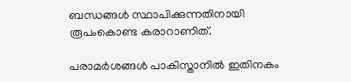ബന്ധങ്ങൾ സ്ഥാപിക്കുന്നതിനായി രൂപംകൊണ്ട കരാറാണിത്.

പരാമർശങ്ങൾ പാകിസ്താനിൽ ഇതിനകം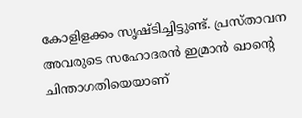കോളിളക്കം സൃഷ്ടിച്ചിട്ടുണ്ട്. പ്രസ്താവന അവരുടെ സഹോദരൻ ഇമ്രാൻ ഖാന്റെ ചിന്താഗതിയെയാണ്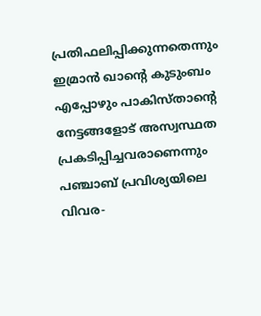പ്രതിഫലിപ്പിക്കുന്നതെന്നും ഇമ്രാൻ ഖാന്റെ കുടുംബം എപ്പോഴും പാകിസ്താന്റെ നേട്ടങ്ങളോട് അസ്വസ്ഥത പ്രകടിപ്പിച്ചവരാണെന്നും പഞ്ചാബ് പ്രവിശ്യയിലെ വിവര-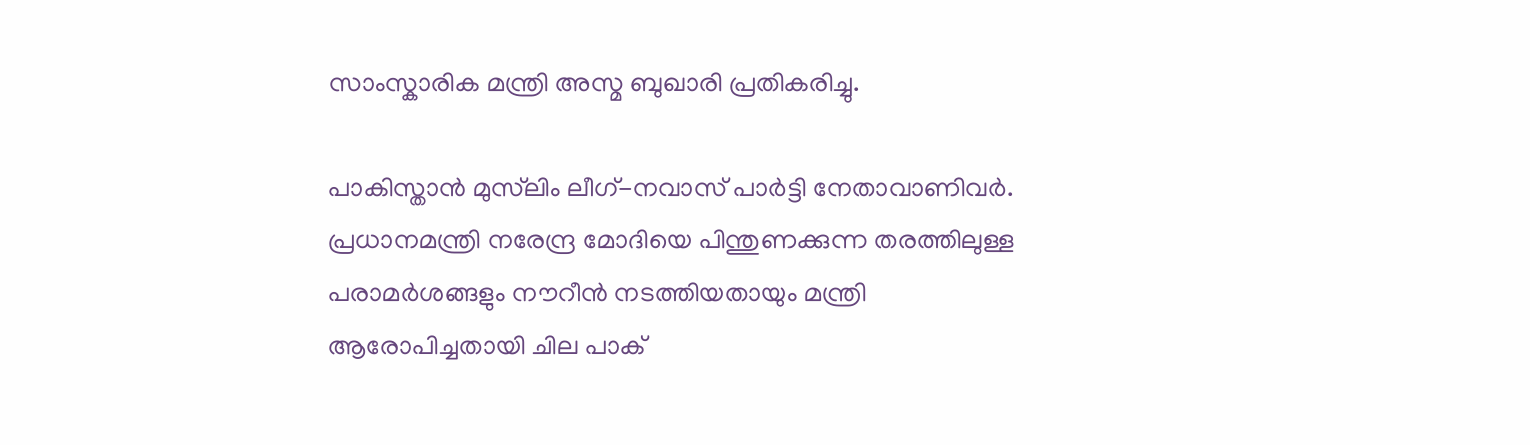സാംസ്കാരിക മന്ത്രി അസ്മ ബുഖാരി പ്രതികരിച്ചു.

പാകിസ്താൻ മുസ്‍ലിം ലീഗ്-നവാസ് പാർട്ടി നേതാവാണിവർ. പ്രധാനമന്ത്രി നരേന്ദ്ര മോദിയെ പിന്തുണക്കുന്ന തരത്തിലുള്ള പരാമർശങ്ങളും നൗറീൻ നടത്തിയതായും മന്ത്രി ആരോപിച്ചതായി ചില പാക്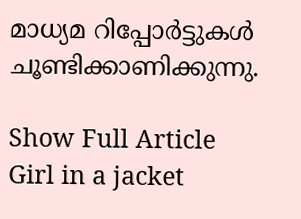മാധ്യമ റിപ്പോർട്ടുകൾ ചൂണ്ടിക്കാണിക്കുന്നു.

Show Full Article
Girl in a jacket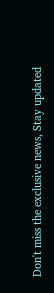Don't miss the exclusive news, Stay updated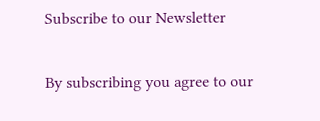Subscribe to our Newsletter

By subscribing you agree to our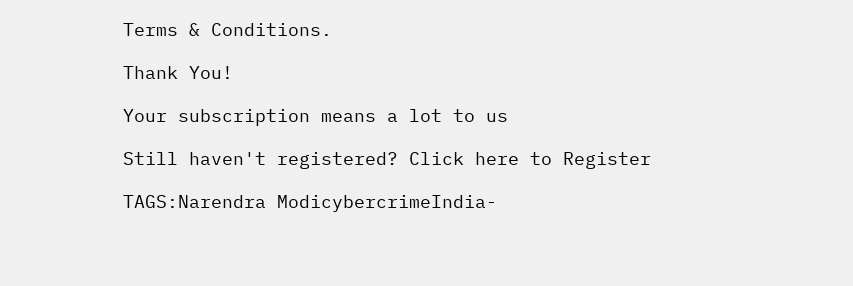Terms & Conditions.

Thank You!

Your subscription means a lot to us

Still haven't registered? Click here to Register

TAGS:Narendra ModicybercrimeIndia-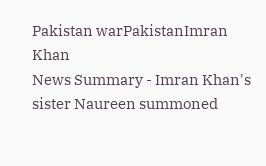Pakistan warPakistanImran Khan
News Summary - Imran Khan's sister Naureen summoned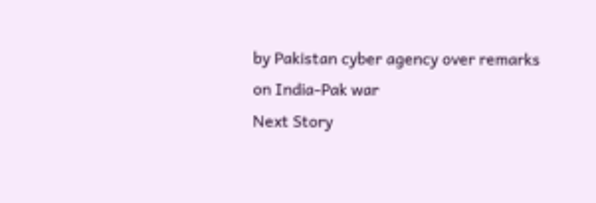by Pakistan cyber agency over remarks on India-Pak war
Next Story